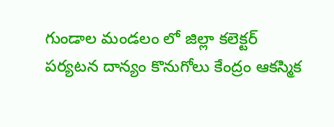గుండాల మండలం లో జిల్లా కలెక్టర్ పర్యటన దాన్యం కొనుగోలు కేంద్రం ఆకస్మిక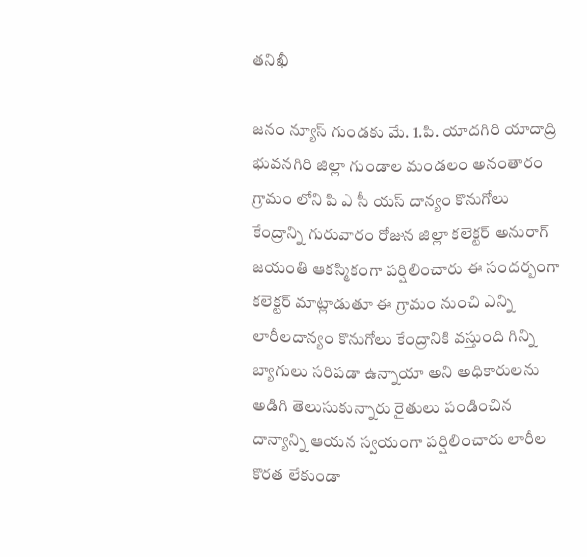తనిఖీ

జనం న్యూస్ గుండకు మే. 1.పి. యాదగిరి యాదాద్రి భువనగిరి జిల్లా గుండాల మండలం అనంతారం గ్రామం లోని పి ఎ సీ యస్ దాన్యం కొనుగోలు కేంద్రాన్ని గురువారం రోజున జిల్లా కలెక్టర్ అనురాగ్ జయంతి ఆకస్మికంగా పర్షిలించారు ఈ సందర్బంగా కలెక్టర్ మాట్లాడుతూ ఈ గ్రామం నుంచి ఎన్ని లారీలదాన్యం కొనుగోలు కేంద్రానికి వస్తుంది గిన్ని బ్యాగులు సరిపడా ఉన్నాయా అని అధికారులను అడిగి తెలుసుకున్నారు రైతులు పండించిన దాన్యాన్ని ఆయన స్వయంగా పర్షిలించారు లారీల కొరత లేకుండా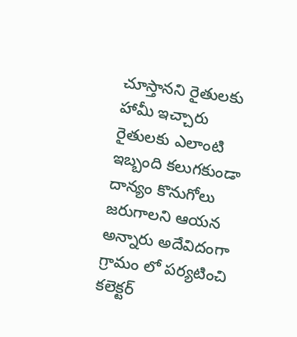చూస్తానని రైతులకు హామీ ఇచ్చారు రైతులకు ఎలాంటి ఇబ్బంది కలుగకుండా దాన్యం కొనుగోలు జరుగాలని ఆయన అన్నారు అదేవిదంగా గ్రామం లో పర్యటించి కలెక్టర్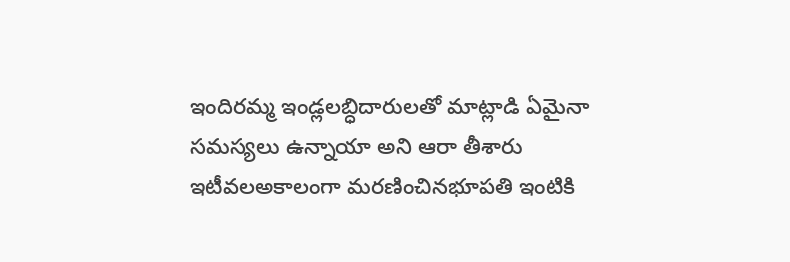ఇందిరమ్మ ఇండ్లలబ్ధిదారులతో మాట్లాడి ఏమైనా సమస్యలు ఉన్నాయా అని ఆరా తీశారు ఇటీవలఅకాలంగా మరణించినభూపతి ఇంటికి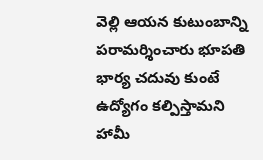వెల్లి ఆయన కుటుంబాన్ని పరామర్శించారు భూపతి భార్య చదువు కుంటే ఉద్యోగం కల్పిస్తామని హామీ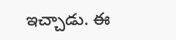ఇచ్చాడు. ఈ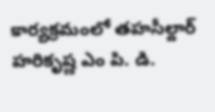కార్యక్రమంలో తహసీల్దార్ హరికృష్ణ ఎం పి. డి.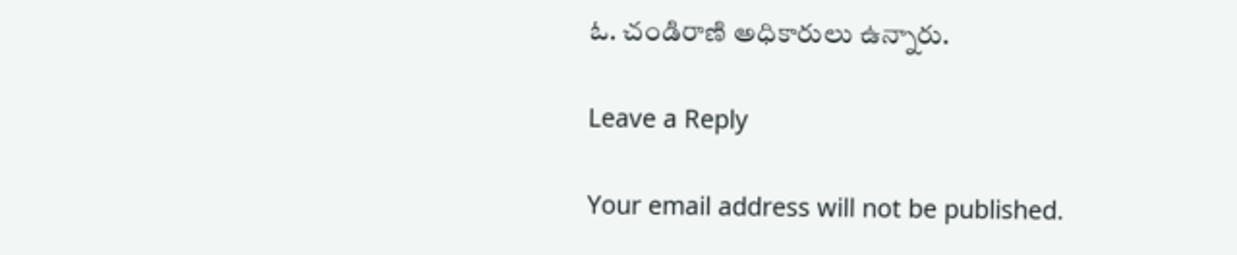ఓ. చండిరాణి అధికారులు ఉన్నారు.

Leave a Reply

Your email address will not be published.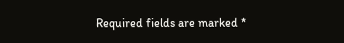Required fields are marked *